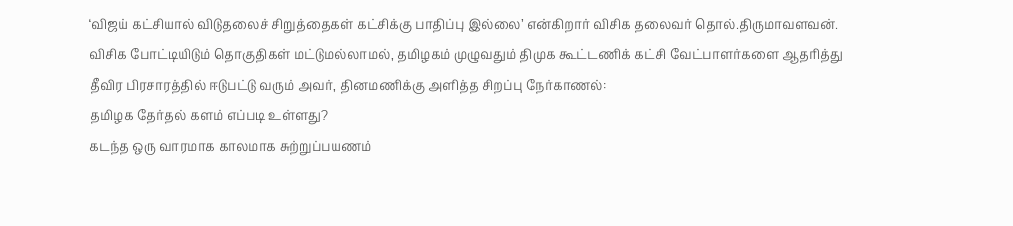‘விஜய் கட்சியால் விடுதலைச் சிறுத்தைகள் கட்சிக்கு பாதிப்பு இல்லை’ என்கிறார் விசிக தலைவர் தொல்.திருமாவளவன். விசிக போட்டியிடும் தொகுதிகள் மட்டுமல்லாமல், தமிழகம் முழுவதும் திமுக கூட்டணிக் கட்சி வேட்பாளர்களை ஆதரித்து தீவிர பிரசாரத்தில் ஈடுபட்டு வரும் அவர், தினமணிக்கு அளித்த சிறப்பு நேர்காணல்:
தமிழக தேர்தல் களம் எப்படி உள்ளது?
கடந்த ஒரு வாரமாக காலமாக சுற்றுப்பயணம்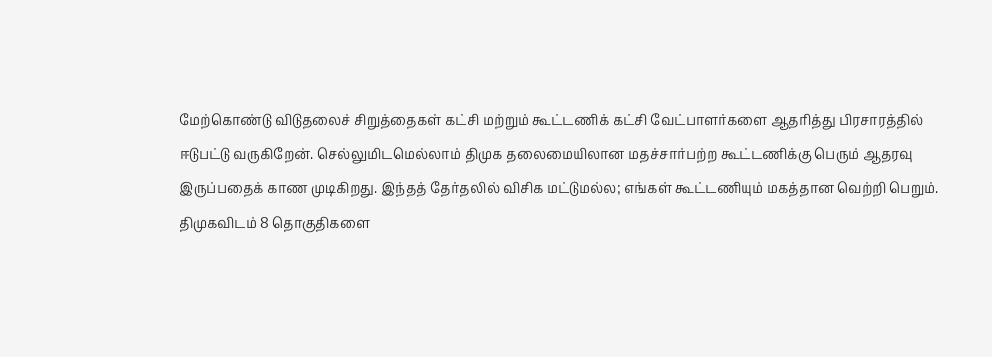மேற்கொண்டு விடுதலைச் சிறுத்தைகள் கட்சி மற்றும் கூட்டணிக் கட்சி வேட்பாளர்களை ஆதரித்து பிரசாரத்தில் ஈடுபட்டு வருகிறேன். செல்லுமிடமெல்லாம் திமுக தலைமையிலான மதச்சார்பற்ற கூட்டணிக்கு பெரும் ஆதரவு இருப்பதைக் காண முடிகிறது. இந்தத் தேர்தலில் விசிக மட்டுமல்ல; எங்கள் கூட்டணியும் மகத்தான வெற்றி பெறும்.
திமுகவிடம் 8 தொகுதிகளை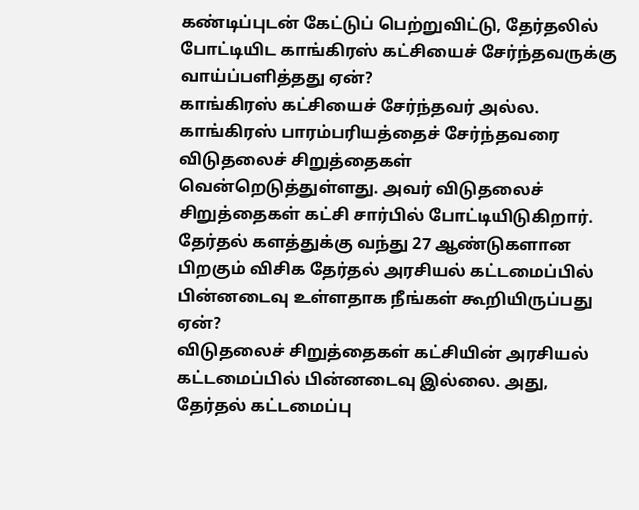கண்டிப்புடன் கேட்டுப் பெற்றுவிட்டு, தேர்தலில் போட்டியிட காங்கிரஸ் கட்சியைச் சேர்ந்தவருக்கு வாய்ப்பளித்தது ஏன்?
காங்கிரஸ் கட்சியைச் சேர்ந்தவர் அல்ல. காங்கிரஸ் பாரம்பரியத்தைச் சேர்ந்தவரை விடுதலைச் சிறுத்தைகள் வென்றெடுத்துள்ளது. அவர் விடுதலைச் சிறுத்தைகள் கட்சி சார்பில் போட்டியிடுகிறார்.
தேர்தல் களத்துக்கு வந்து 27 ஆண்டுகளான பிறகும் விசிக தேர்தல் அரசியல் கட்டமைப்பில் பின்னடைவு உள்ளதாக நீங்கள் கூறியிருப்பது ஏன்?
விடுதலைச் சிறுத்தைகள் கட்சியின் அரசியல் கட்டமைப்பில் பின்னடைவு இல்லை. அது, தேர்தல் கட்டமைப்பு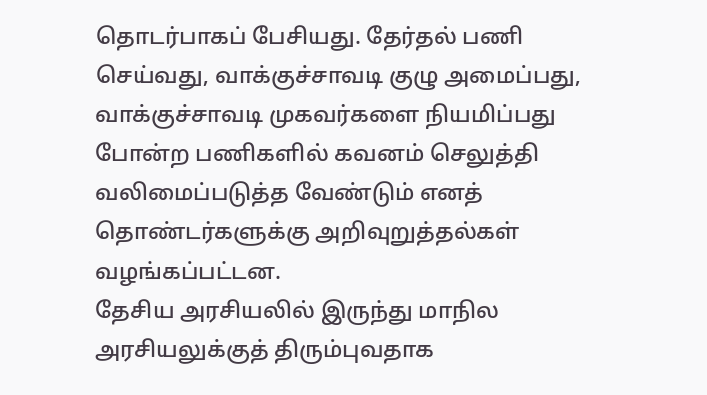தொடர்பாகப் பேசியது. தேர்தல் பணி செய்வது, வாக்குச்சாவடி குழு அமைப்பது, வாக்குச்சாவடி முகவர்களை நியமிப்பது போன்ற பணிகளில் கவனம் செலுத்தி வலிமைப்படுத்த வேண்டும் எனத் தொண்டர்களுக்கு அறிவுறுத்தல்கள் வழங்கப்பட்டன.
தேசிய அரசியலில் இருந்து மாநில அரசியலுக்குத் திரும்புவதாக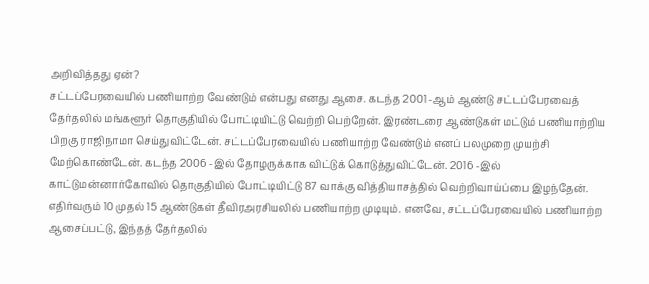அறிவித்தது ஏன்?
சட்டப்பேரவையில் பணியாற்ற வேண்டும் என்பது எனது ஆசை. கடந்த 2001 -ஆம் ஆண்டு சட்டப்பேரவைத் தேர்தலில் மங்களூர் தொகுதியில் போட்டியிட்டு வெற்றி பெற்றேன். இரண்டரை ஆண்டுகள் மட்டும் பணியாற்றிய பிறகு ராஜிநாமா செய்துவிட்டேன். சட்டப்பேரவையில் பணியாற்ற வேண்டும் எனப் பலமுறை முயற்சி மேற்கொண்டேன். கடந்த 2006 -இல் தோழருக்காக விட்டுக் கொடுத்துவிட்டேன். 2016 -இல் காட்டுமன்னார்கோவில் தொகுதியில் போட்டியிட்டு 87 வாக்கு வித்தியாசத்தில் வெற்றிவாய்ப்பை இழந்தேன். எதிர்வரும் 10 முதல் 15 ஆண்டுகள் தீவிரஅரசியலில் பணியாற்ற முடியும். எனவே, சட்டப்பேரவையில் பணியாற்ற ஆசைப்பட்டு, இந்தத் தேர்தலில்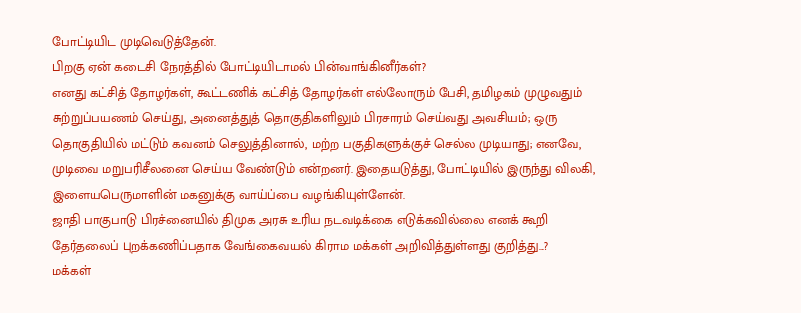போட்டியிட முடிவெடுத்தேன்.
பிறகு ஏன் கடைசி நேரத்தில் போட்டியிடாமல் பின்வாங்கினீர்கள்?
எனது கட்சித் தோழர்கள், கூட்டணிக் கட்சித் தோழர்கள் எல்லோரும் பேசி, தமிழகம் முழுவதும் சுற்றுப்பயணம் செய்து, அனைத்துத் தொகுதிகளிலும் பிரசாரம் செய்வது அவசியம்; ஒரு தொகுதியில் மட்டும் கவனம் செலுத்தினால், மற்ற பகுதிகளுக்குச் செல்ல முடியாது; எனவே, முடிவை மறுபரிசீலனை செய்ய வேண்டும் என்றனர். இதையடுத்து, போட்டியில் இருந்து விலகி, இளையபெருமாளின் மகனுக்கு வாய்ப்பை வழங்கியுள்ளேன்.
ஜாதி பாகுபாடு பிரச்னையில் திமுக அரசு உரிய நடவடிக்கை எடுக்கவில்லை எனக் கூறி தேர்தலைப் புறக்கணிப்பதாக வேங்கைவயல் கிராம மக்கள் அறிவித்துள்ளது குறித்து...?
மக்கள்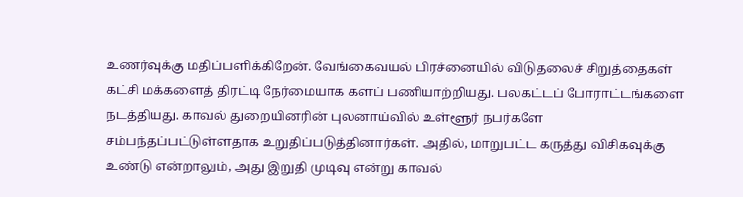உணர்வுக்கு மதிப்பளிக்கிறேன். வேங்கைவயல் பிரச்னையில் விடுதலைச் சிறுத்தைகள் கட்சி மக்களைத் திரட்டி நேர்மையாக களப் பணியாற்றியது. பலகட்டப் போராட்டங்களை நடத்தியது. காவல் துறையினரின் புலனாய்வில் உள்ளூர் நபர்களே சம்பந்தப்பட்டுள்ளதாக உறுதிப்படுத்தினார்கள். அதில், மாறுபட்ட கருத்து விசிகவுக்கு உண்டு என்றாலும், அது இறுதி முடிவு என்று காவல்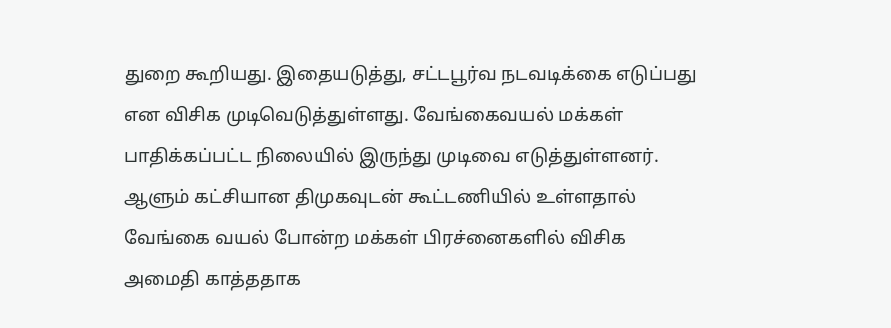துறை கூறியது. இதையடுத்து, சட்டபூர்வ நடவடிக்கை எடுப்பது என விசிக முடிவெடுத்துள்ளது. வேங்கைவயல் மக்கள் பாதிக்கப்பட்ட நிலையில் இருந்து முடிவை எடுத்துள்ளனர்.
ஆளும் கட்சியான திமுகவுடன் கூட்டணியில் உள்ளதால் வேங்கை வயல் போன்ற மக்கள் பிரச்னைகளில் விசிக அமைதி காத்ததாக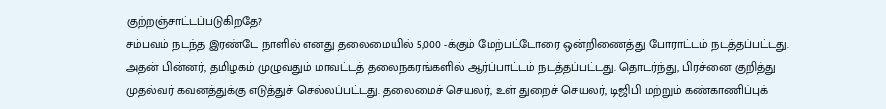குற்றஞ்சாட்டப்படுகிறதே?
சம்பவம் நடந்த இரண்டே நாளில் எனது தலைமையில் 5,000 -க்கும் மேற்பட்டோரை ஒன்றிணைத்து போராட்டம் நடத்தப்பட்டது. அதன் பின்னர், தமிழகம் முழுவதும் மாவட்டத் தலைநகரங்களில் ஆர்ப்பாட்டம் நடத்தப்பட்டது. தொடர்ந்து, பிரச்னை குறித்து முதல்வர் கவனத்துக்கு எடுத்துச் செல்லப்பட்டது. தலைமைச் செயலர், உள் துறைச் செயலர், டிஜிபி மற்றும் கண்காணிப்புக்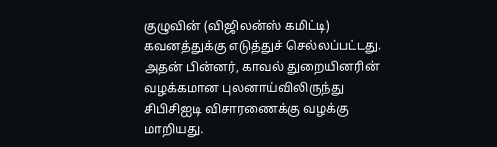குழுவின் (விஜிலன்ஸ் கமிட்டி) கவனத்துக்கு எடுத்துச் செல்லப்பட்டது. அதன் பின்னர், காவல் துறையினரின் வழக்கமான புலனாய்விலிருந்து சிபிசிஐடி விசாரணைக்கு வழக்கு மாறியது.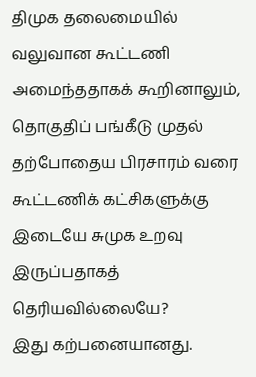திமுக தலைமையில் வலுவான கூட்டணி அமைந்ததாகக் கூறினாலும், தொகுதிப் பங்கீடு முதல் தற்போதைய பிரசாரம் வரை கூட்டணிக் கட்சிகளுக்கு இடையே சுமுக உறவு இருப்பதாகத் தெரியவில்லையே?
இது கற்பனையானது.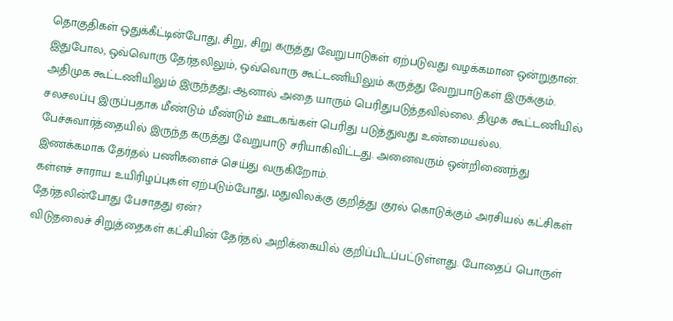தொகுதிகள் ஒதுக்கீட்டின்போது, சிறு, சிறு கருத்து வேறுபாடுகள் ஏற்படுவது வழக்கமான ஒன்றுதான். இதுபோல, ஒவ்வொரு தேர்தலிலும், ஒவ்வொரு கூட்டணியிலும் கருத்து வேறுபாடுகள் இருக்கும். அதிமுக கூட்டணியிலும் இருந்தது; ஆனால் அதை யாரும் பெரிதுபடுத்தவில்லை. திமுக கூட்டணியில் சலசலப்பு இருப்பதாக மீண்டும் மீண்டும் ஊடகங்கள் பெரிது படுத்துவது உண்மையல்ல. பேச்சுவார்த்தையில் இருந்த கருத்து வேறுபாடு சரியாகிவிட்டது. அனைவரும் ஒன்றிணைந்து இணக்கமாக தேர்தல் பணிகளைச் செய்து வருகிறோம்.
கள்ளச் சாராய உயிரிழப்புகள் ஏற்படும்போது, மதுவிலக்கு குறித்து குரல் கொடுக்கும் அரசியல் கட்சிகள் தேர்தலின்போது பேசாதது ஏன்?
விடுதலைச் சிறுத்தைகள் கட்சியின் தேர்தல் அறிக்கையில் குறிப்பிடப்பட்டுள்ளது. போதைப் பொருள்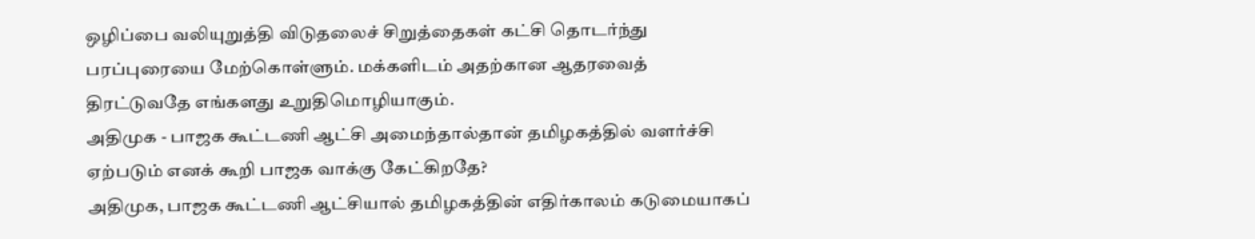ஒழிப்பை வலியுறுத்தி விடுதலைச் சிறுத்தைகள் கட்சி தொடர்ந்து பரப்புரையை மேற்கொள்ளும். மக்களிடம் அதற்கான ஆதரவைத் திரட்டுவதே எங்களது உறுதிமொழியாகும்.
அதிமுக - பாஜக கூட்டணி ஆட்சி அமைந்தால்தான் தமிழகத்தில் வளர்ச்சி ஏற்படும் எனக் கூறி பாஜக வாக்கு கேட்கிறதே?
அதிமுக, பாஜக கூட்டணி ஆட்சியால் தமிழகத்தின் எதிர்காலம் கடுமையாகப்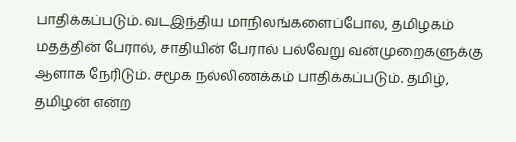பாதிக்கப்படும். வடஇந்திய மாநிலங்களைப்போல, தமிழகம் மதத்தின் பேரால், சாதியின் பேரால் பல்வேறு வன்முறைகளுக்கு ஆளாக நேரிடும். சமூக நல்லிணக்கம் பாதிக்கப்படும். தமிழ், தமிழன் என்ற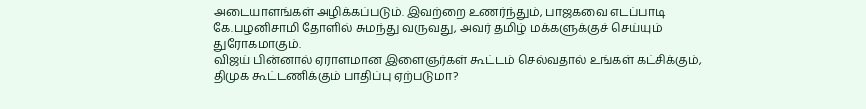அடையாளங்கள் அழிக்கப்படும். இவற்றை உணர்ந்தும், பாஜகவை எடப்பாடி கே.பழனிசாமி தோளில் சுமந்து வருவது, அவர் தமிழ் மக்களுக்குச் செய்யும் துரோகமாகும்.
விஜய் பின்னால் ஏராளமான இளைஞர்கள் கூட்டம் செல்வதால் உங்கள் கட்சிக்கும், திமுக கூட்டணிக்கும் பாதிப்பு ஏற்படுமா?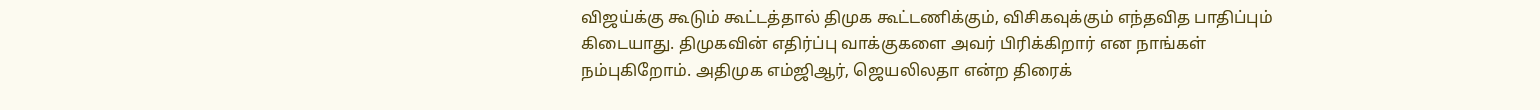விஜய்க்கு கூடும் கூட்டத்தால் திமுக கூட்டணிக்கும், விசிகவுக்கும் எந்தவித பாதிப்பும் கிடையாது. திமுகவின் எதிர்ப்பு வாக்குகளை அவர் பிரிக்கிறார் என நாங்கள் நம்புகிறோம். அதிமுக எம்ஜிஆர், ஜெயலிலதா என்ற திரைக்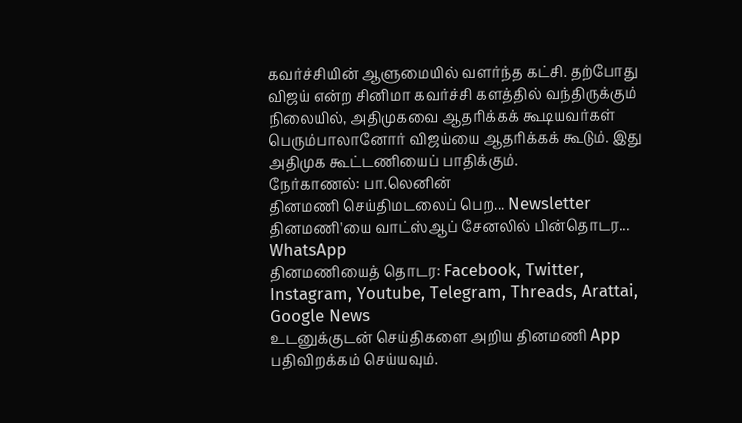கவர்ச்சியின் ஆளுமையில் வளர்ந்த கட்சி. தற்போது விஜய் என்ற சினிமா கவர்ச்சி களத்தில் வந்திருக்கும் நிலையில், அதிமுகவை ஆதரிக்கக் கூடியவர்கள் பெரும்பாலானோர் விஜய்யை ஆதரிக்கக் கூடும். இது அதிமுக கூட்டணியைப் பாதிக்கும்.
நேர்காணல்: பா.லெனின்
தினமணி செய்திமடலைப் பெற... Newsletter
தினமணி'யை வாட்ஸ்ஆப் சேனலில் பின்தொடர... WhatsApp
தினமணியைத் தொடர: Facebook, Twitter, Instagram, Youtube, Telegram, Threads, Arattai, Google News
உடனுக்குடன் செய்திகளை அறிய தினமணி App பதிவிறக்கம் செய்யவும்.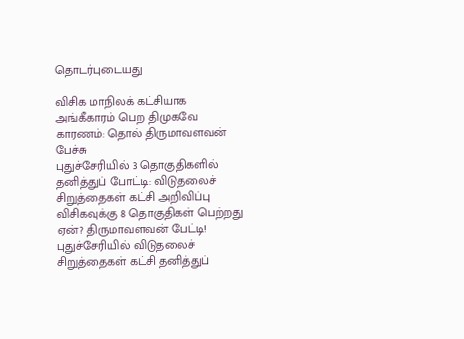தொடர்புடையது

விசிக மாநிலக் கட்சியாக அங்கீகாரம் பெற திமுகவே காரணம்: தொல் திருமாவளவன் பேச்சு
புதுச்சேரியில் 3 தொகுதிகளில் தனித்துப் போட்டி: விடுதலைச் சிறுத்தைகள் கட்சி அறிவிப்பு
விசிகவுக்கு 8 தொகுதிகள் பெற்றது ஏன்? திருமாவளவன் பேட்டி!
புதுச்சேரியில் விடுதலைச் சிறுத்தைகள் கட்சி தனித்துப்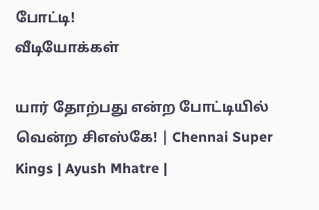போட்டி!
வீடியோக்கள்

யார் தோற்பது என்ற போட்டியில் வென்ற சிஎஸ்கே! | Chennai Super Kings | Ayush Mhatre |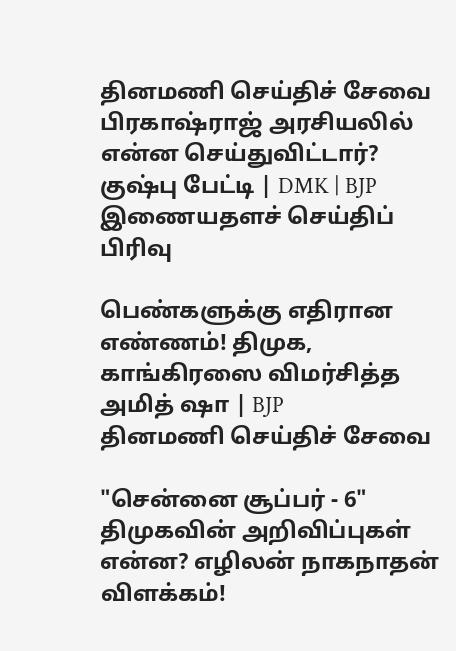தினமணி செய்திச் சேவை
பிரகாஷ்ராஜ் அரசியலில் என்ன செய்துவிட்டார்? குஷ்பு பேட்டி | DMK | BJP
இணையதளச் செய்திப் பிரிவு

பெண்களுக்கு எதிரான எண்ணம்! திமுக, காங்கிரஸை விமர்சித்த அமித் ஷா | BJP
தினமணி செய்திச் சேவை

"சென்னை சூப்பர் - 6" திமுகவின் அறிவிப்புகள் என்ன? எழிலன் நாகநாதன் விளக்கம்!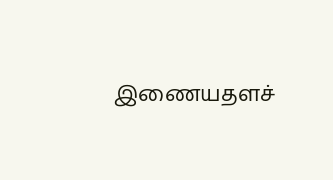இணையதளச்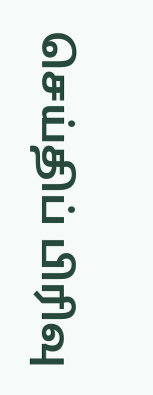செய்திப் பிரிவு